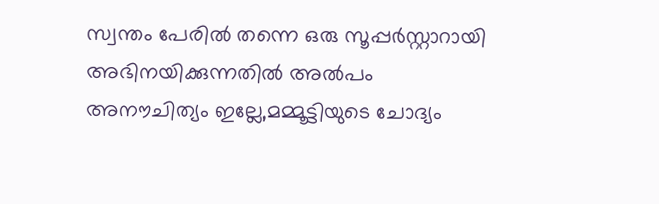സ്വന്തം പേരിൽ തന്നെ ഒരു സൂപ്പർസ്റ്റാറായി അഭിനയിക്കുന്നതിൽ അൽപം അനൗചിത്യം ഇല്ലേ,മമ്മൂട്ടിയുടെ ചോദ്യം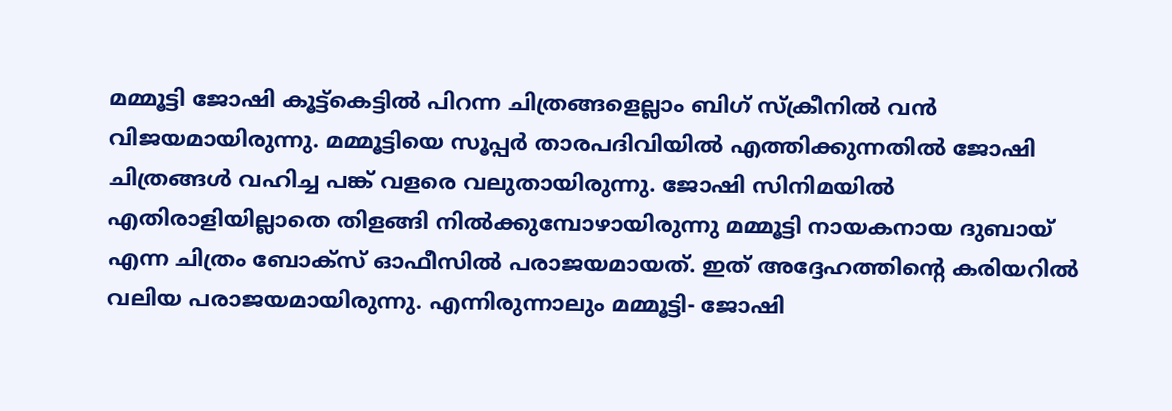മമ്മൂട്ടി ജോഷി കൂട്ട്കെട്ടിൽ പിറന്ന ചിത്രങ്ങളെല്ലാം ബിഗ് സ്ക്രീനിൽ വൻ വിജയമായിരുന്നു. മമ്മൂട്ടിയെ സൂപ്പർ താരപദിവിയിൽ എത്തിക്കുന്നതിൽ ജോഷി ചിത്രങ്ങൾ വഹിച്ച പങ്ക് വളരെ വലുതായിരുന്നു. ജോഷി സിനിമയിൽ എതിരാളിയില്ലാതെ തിളങ്ങി നിൽക്കുമ്പോഴായിരുന്നു മമ്മൂട്ടി നായകനായ ദുബായ് എന്ന ചിത്രം ബോക്സ് ഓഫീസിൽ പരാജയമായത്. ഇത് അദ്ദേഹത്തിന്റെ കരിയറിൽ വലിയ പരാജയമായിരുന്നു. എന്നിരുന്നാലും മമ്മൂട്ടി- ജോഷി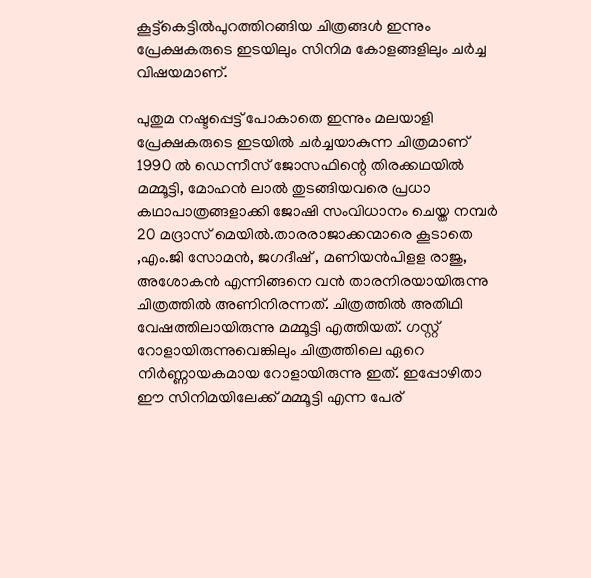കൂട്ട്കെട്ടിൽപുറത്തിറങ്ങിയ ചിത്രങ്ങൾ ഇന്നും പ്രേക്ഷകരുടെ ഇടയിലും സിനിമ കോളങ്ങളിലും ചർച്ച വിഷയമാണ്.

പുതുമ നഷ്ടപ്പെട്ട് പോകാതെ ഇന്നും മലയാളി പ്രേക്ഷകരുടെ ഇടയിൽ ചർച്ചയാകുന്ന ചിത്രമാണ് 1990 ൽ ഡെന്നീസ് ജോസഫിന്റെ തിരക്കഥയിൽ മമ്മൂട്ടി, മോഹൻ ലാൽ തുടങ്ങിയവരെ പ്രധാ കഥാപാത്രങ്ങളാക്കി ജോഷി സംവിധാനം ചെയ്ത നമ്പർ 20 മദ്രാസ് മെയിൽ.താരരാജാക്കന്മാരെ കൂടാതെ ,എം.ജി സോമൻ, ജഗദീഷ് , മണിയൻപിളള രാജു, അശോകൻ എന്നിങ്ങനെ വൻ താരനിരയായിരുന്നു ചിത്രത്തിൽ അണിനിരന്നത്. ചിത്രത്തിൽ അതിഥി വേഷത്തിലായിരുന്നു മമ്മൂട്ടി എത്തിയത്. ഗസ്റ്റ് റോളായിരുന്നുവെങ്കിലും ചിത്രത്തിലെ ഏറെ നിർണ്ണായകമായ റോളായിരുന്നു ഇത്. ഇപ്പോഴിതാ ഈ സിനിമയിലേക്ക് മമ്മൂട്ടി എന്ന പേര്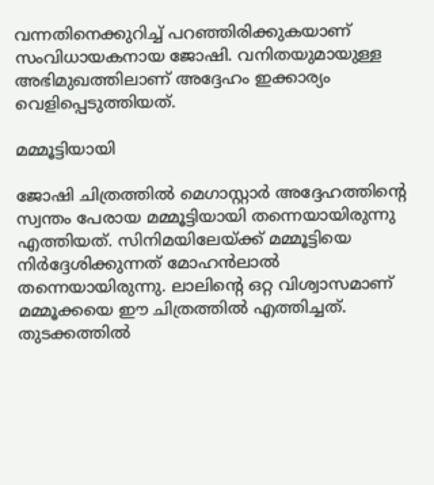വന്നതിനെക്കുറിച്ച് പറഞ്ഞിരിക്കുകയാണ് സംവിധായകനായ ജോഷി. വനിതയുമായുള്ള അഭിമുഖത്തിലാണ് അദ്ദേഹം ഇക്കാര്യം വെളിപ്പെടുത്തിയത്.

മമ്മൂട്ടിയായി

ജോഷി ചിത്രത്തിൽ മെഗാസ്റ്റാർ അദ്ദേഹത്തിന്റെ സ്വന്തം പേരായ മമ്മൂട്ടിയായി തന്നെയായിരുന്നു എത്തിയത്. സിനിമയിലേയ്ക്ക് മമ്മൂട്ടിയെ നിർദ്ദേശിക്കുന്നത് മോഹൻലാൽ തന്നെയായിരുന്നു. ലാലിന്റെ ഒറ്റ വിശ്വാസമാണ് മമ്മൂക്കയെ ഈ ചിത്രത്തിൽ എത്തിച്ചത്. തുടക്കത്തിൽ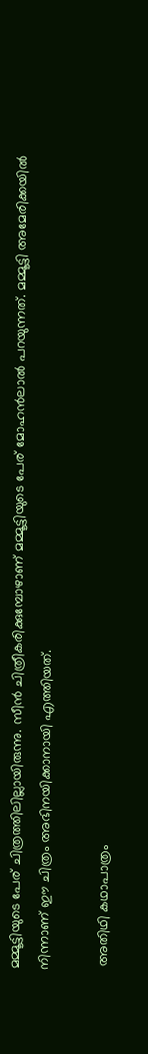മമ്മൂട്ടിയുടെ പേര് ചിത്രത്തിലില്ലായിരുന്നു. സീൻ ചിത്രീകരിക്കുമ്പോഴാണ് മമ്മൂട്ടിയുടെ പേര് മോഹൻലാൽ പറയുന്നത്. മമ്മൂട്ടി അമേരിക്കയിൽ നിന്നാണ് ഈ ചിത്രം അഭിനയിക്കാനായി എത്തിയത്.

 അതിഥി കഥാപാത്രം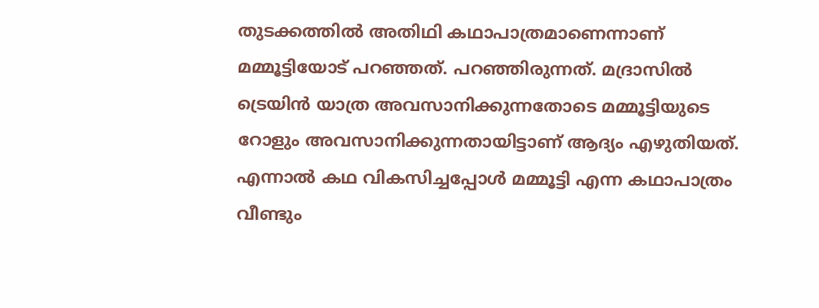തുടക്കത്തിൽ അതിഥി കഥാപാത്രമാണെന്നാണ് മമ്മൂട്ടിയോട് പറഞ്ഞത്. പറഞ്ഞിരുന്നത്. മദ്രാസിൽ ട്രെയിൻ യാത്ര അവസാനിക്കുന്നതോടെ മമ്മൂട്ടിയുടെ റോളും അവസാനിക്കുന്നതായിട്ടാണ് ആദ്യം എഴുതിയത്. എന്നാൽ കഥ വികസിച്ചപ്പോൾ മമ്മൂട്ടി എന്ന കഥാപാത്രം വീണ്ടും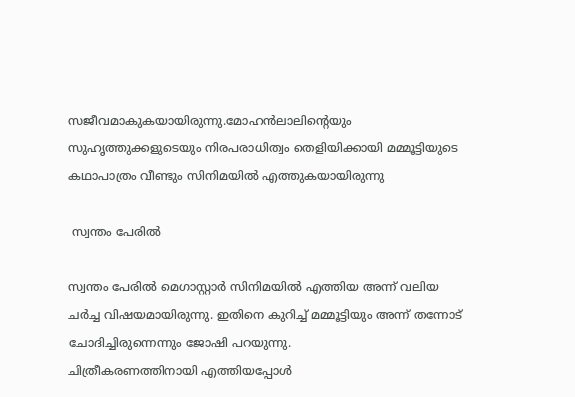സജീവമാകുകയായിരുന്നു.മോഹൻലാലിന്റെയും സുഹൃത്തുക്കളുടെയും നിരപരാധിത്വം തെളിയിക്കായി മമ്മൂട്ടിയുടെ കഥാപാത്രം വീണ്ടും സിനിമയിൽ എത്തുകയായിരുന്നു

 സ്വന്തം പേരിൽ

സ്വന്തം പേരിൽ മെഗാസ്റ്റാർ സിനിമയിൽ എത്തിയ അന്ന് വലിയ ചർച്ച വിഷയമായിരുന്നു. ഇതിനെ കുറിച്ച് മമ്മൂട്ടിയും അന്ന് തന്നോട് ചോദിച്ചിരുന്നെന്നും ജോഷി പറയുന്നു.
ചിത്രീകരണത്തിനായി എത്തിയപ്പോൾ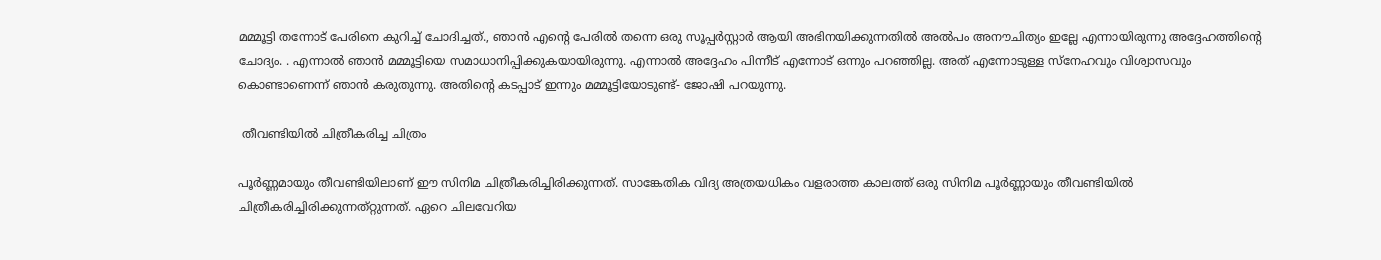മമ്മൂട്ടി തന്നോട് പേരിനെ കുറിച്ച് ചോദിച്ചത്., ഞാൻ എന്റെ പേരിൽ തന്നെ ഒരു സൂപ്പർസ്റ്റാർ ആയി അഭിനയിക്കുന്നതിൽ അൽപം അനൗചിത്യം ഇല്ലേ എന്നായിരുന്നു അദ്ദേഹത്തിന്റെ ചോദ്യം. . എന്നാൽ ഞാൻ മമ്മൂട്ടിയെ സമാധാനിപ്പിക്കുകയായിരുന്നു. എന്നാൽ അദ്ദേഹം പിന്നീട് എന്നോട് ഒന്നും പറഞ്ഞില്ല. അത് എന്നോടുള്ള സ്നേഹവും വിശ്വാസവും കൊണ്ടാണെന്ന് ഞാൻ കരുതുന്നു. അതിന്റെ കടപ്പാട് ഇന്നും മമ്മൂട്ടിയോടുണ്ട്- ജോഷി പറയുന്നു.

 തീവണ്ടിയിൽ ചിത്രീകരിച്ച ചിത്രം

പൂർണ്ണമായും തീവണ്ടിയിലാണ് ഈ സിനിമ ചിത്രീകരിച്ചിരിക്കുന്നത്. സാങ്കേതിക വിദ്യ അത്രയധികം വളരാത്ത കാലത്ത് ഒരു സിനിമ പൂർണ്ണായും തീവണ്ടിയിൽ ചിത്രീകരിച്ചിരിക്കുന്നത്റ്റുന്നത്. ഏറെ ചിലവേറിയ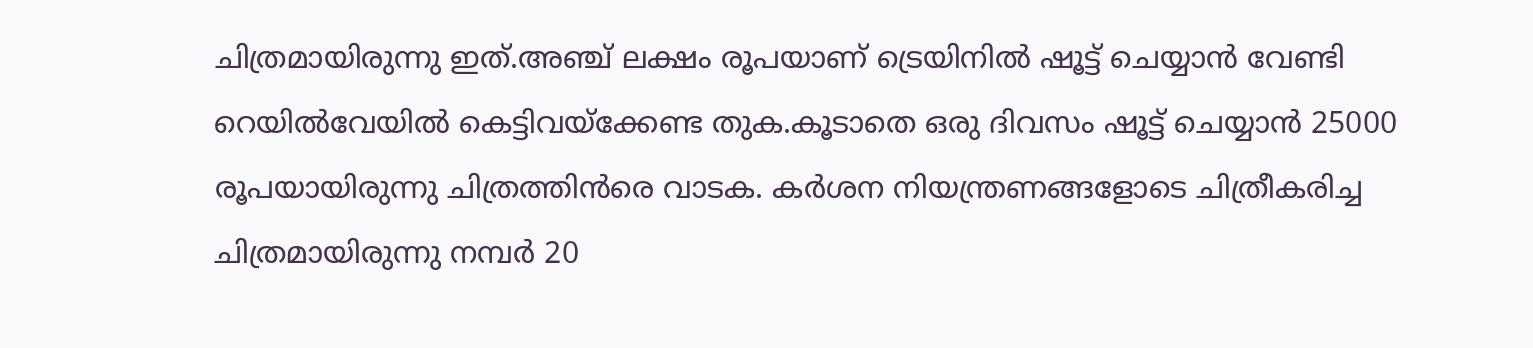ചിത്രമായിരുന്നു ഇത്.അഞ്ച് ലക്ഷം രൂപയാണ് ട്രെയിനിൽ ഷൂട്ട് ചെയ്യാൻ വേണ്ടി റെയിൽവേയിൽ കെട്ടിവയ്ക്കേണ്ട തുക.കൂടാതെ ഒരു ദിവസം ഷൂട്ട് ചെയ്യാൻ 25000 രൂപയായിരുന്നു ചിത്രത്തിൻരെ വാടക. കർശന നിയന്ത്രണങ്ങളോടെ ചിത്രീകരിച്ച ചിത്രമായിരുന്നു നമ്പർ 20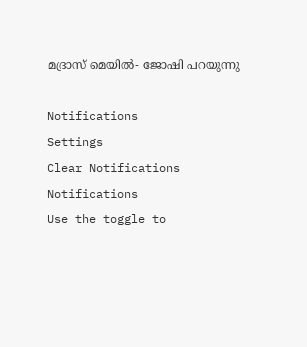മദ്രാസ് മെയിൽ- ജോഷി പറയുന്നു

Notifications
Settings
Clear Notifications
Notifications
Use the toggle to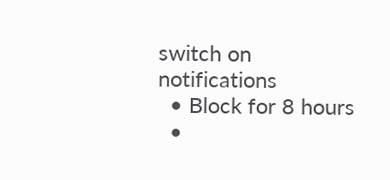switch on notifications
  • Block for 8 hours
  •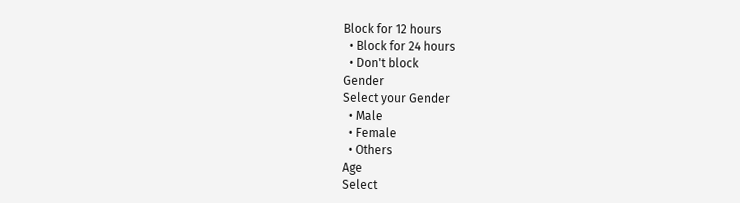Block for 12 hours
  • Block for 24 hours
  • Don't block
Gender
Select your Gender
  • Male
  • Female
  • Others
Age
Select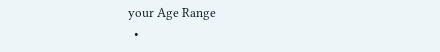your Age Range
  •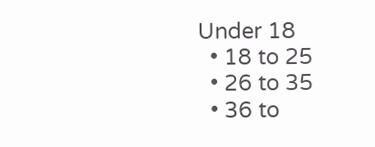Under 18
  • 18 to 25
  • 26 to 35
  • 36 to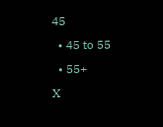45
  • 45 to 55
  • 55+
X